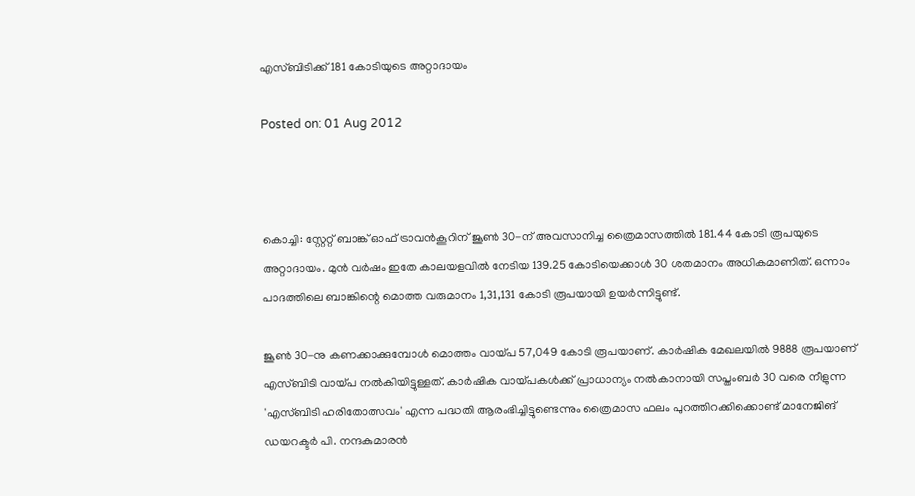എസ്ബിടിക്ക് 181 കോടിയുടെ അറ്റാദായം

Posted on: 01 Aug 2012



കൊച്ചി: സ്റ്റേറ്റ് ബാങ്ക് ഓഫ് ട്രാവന്‍കൂറിന് ജൂണ്‍ 30-ന് അവസാനിച്ച ത്രൈമാസത്തില്‍ 181.44 കോടി രൂപയുടെ അറ്റാദായം. മുന്‍ വര്‍ഷം ഇതേ കാലയളവില്‍ നേടിയ 139.25 കോടിയെക്കാള്‍ 30 ശതമാനം അധികമാണിത്. ഒന്നാം പാദത്തിലെ ബാങ്കിന്റെ മൊത്ത വരുമാനം 1,31,131 കോടി രൂപയായി ഉയര്‍ന്നിട്ടുണ്ട്.

ജൂണ്‍ 30-നു കണക്കാക്കുമ്പോള്‍ മൊത്തം വായ്പ 57,049 കോടി രൂപയാണ്. കാര്‍ഷിക മേഖലയില്‍ 9888 രൂപയാണ് എസ്ബിടി വായ്പ നല്‍കിയിട്ടുള്ളത്. കാര്‍ഷിക വായ്പകള്‍ക്ക് പ്രാധാന്യം നല്‍കാനായി സപ്തംബര്‍ 30 വരെ നീളുന്ന 'എസ്ബിടി ഹരിതോത്സവം' എന്ന പദ്ധതി ആരംഭിച്ചിട്ടുണ്ടെന്നും ത്രൈമാസ ഫലം പുറത്തിറക്കിക്കൊണ്ട് മാനേജിങ് ഡയറക്ടര്‍ പി. നന്ദകുമാരന്‍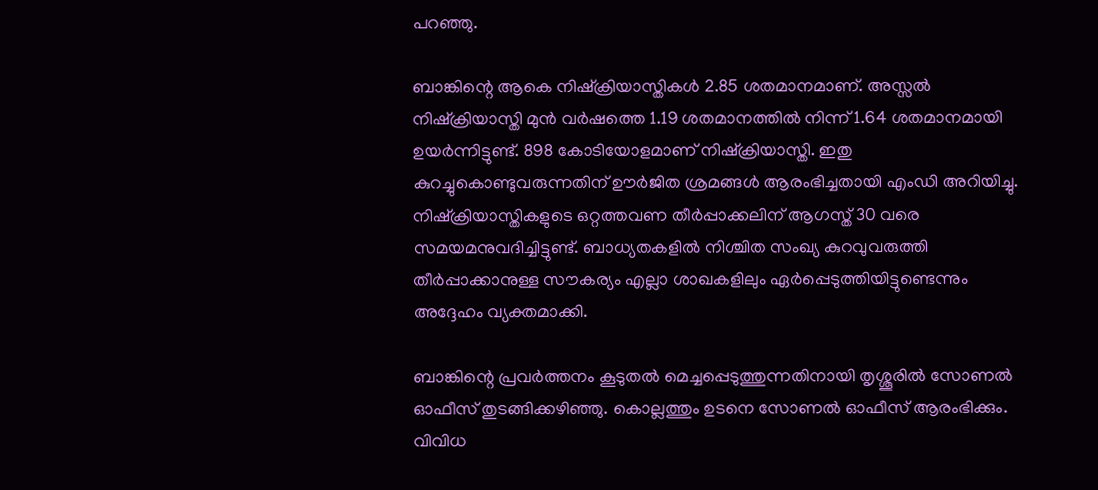പറഞ്ഞു.

ബാങ്കിന്റെ ആകെ നിഷ്‌ക്രിയാസ്തികള്‍ 2.85 ശതമാനമാണ്. അസ്സല്‍ നിഷ്‌ക്രിയാസ്തി മുന്‍ വര്‍ഷത്തെ 1.19 ശതമാനത്തില്‍ നിന്ന് 1.64 ശതമാനമായി ഉയര്‍ന്നിട്ടുണ്ട്. 898 കോടിയോളമാണ് നിഷ്‌ക്രിയാസ്തി. ഇതു കുറച്ചുകൊണ്ടുവരുന്നതിന് ഊര്‍ജിത ശ്രമങ്ങള്‍ ആരംഭിച്ചതായി എംഡി അറിയിച്ചു. നിഷ്‌ക്രിയാസ്തികളുടെ ഒറ്റത്തവണ തീര്‍പ്പാക്കലിന് ആഗസ്ത് 30 വരെ സമയമനുവദിച്ചിട്ടുണ്ട്. ബാധ്യതകളില്‍ നിശ്ചിത സംഖ്യ കുറവുവരുത്തി തീര്‍പ്പാക്കാനുള്ള സൗകര്യം എല്ലാ ശാഖകളിലും ഏര്‍പ്പെടുത്തിയിട്ടുണ്ടെന്നും അദ്ദേഹം വ്യക്തമാക്കി.

ബാങ്കിന്റെ പ്രവര്‍ത്തനം കൂടുതല്‍ മെച്ചപ്പെടുത്തുന്നതിനായി തൃശ്ശൂരില്‍ സോണല്‍ ഓഫീസ് തുടങ്ങിക്കഴിഞ്ഞു. കൊല്ലത്തും ഉടനെ സോണല്‍ ഓഫീസ് ആരംഭിക്കും. വിവിധ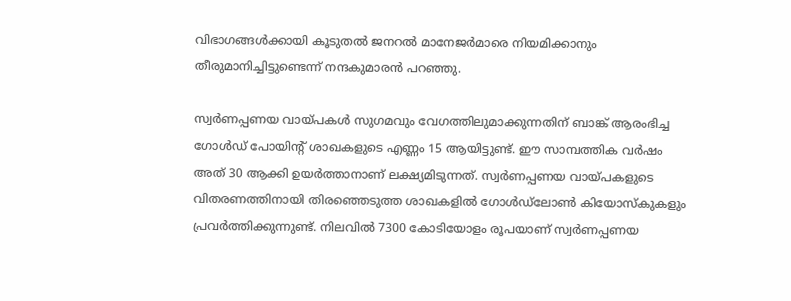വിഭാഗങ്ങള്‍ക്കായി കൂടുതല്‍ ജനറല്‍ മാനേജര്‍മാരെ നിയമിക്കാനും തീരുമാനിച്ചിട്ടുണ്ടെന്ന് നന്ദകുമാരന്‍ പറഞ്ഞു.

സ്വര്‍ണപ്പണയ വായ്പകള്‍ സുഗമവും വേഗത്തിലുമാക്കുന്നതിന് ബാങ്ക് ആരംഭിച്ച ഗോള്‍ഡ് പോയിന്‍റ് ശാഖകളുടെ എണ്ണം 15 ആയിട്ടുണ്ട്. ഈ സാമ്പത്തിക വര്‍ഷം അത് 30 ആക്കി ഉയര്‍ത്താനാണ് ലക്ഷ്യമിടുന്നത്. സ്വര്‍ണപ്പണയ വായ്പകളുടെ വിതരണത്തിനായി തിരഞ്ഞെടുത്ത ശാഖകളില്‍ ഗോള്‍ഡ്‌ലോണ്‍ കിയോസ്‌കുകളും പ്രവര്‍ത്തിക്കുന്നുണ്ട്. നിലവില്‍ 7300 കോടിയോളം രൂപയാണ് സ്വര്‍ണപ്പണയ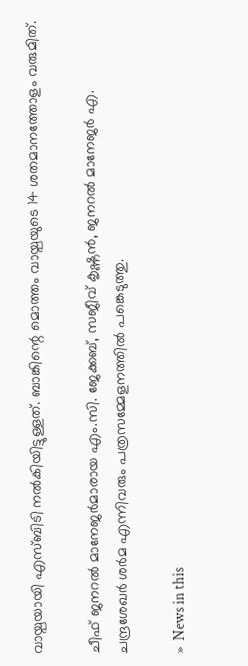വായ്പയായി എസ്ബിടി നല്‍കിയിട്ടുള്ളത്. ബാങ്കിന്റെ മൊത്തം വായ്പയുടെ 14 ശതമാനത്തോളം വരുമിത്.

ചീഫ് ജനറല്‍ മാനേജര്‍മാരായ എം.സി. ജേക്കബ്, സജീവ് കൃഷ്ണന്‍, ജനറല്‍ മാനേജര്‍ എ. ചന്ദ്രശേഖര്‍ ശര്‍മ എന്നിവരും പത്രസമ്മേളനത്തില്‍ പങ്കെടുത്തു.

»  News in this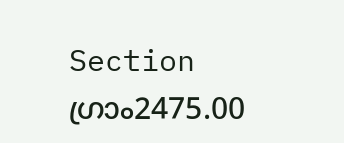Section
ഗ്രാം2475.00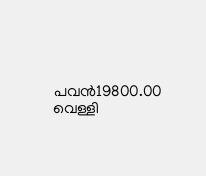പവന്‍19800.00
വെള്ളി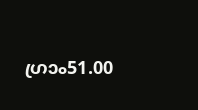ഗ്രാം51.00